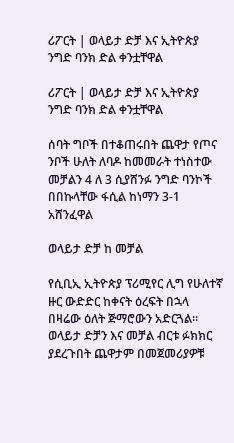ሪፖርት | ወላይታ ድቻ እና ኢትዮጵያ ንግድ ባንክ ድል ቀንቷቸዋል

ሪፖርት | ወላይታ ድቻ እና ኢትዮጵያ ንግድ ባንክ ድል ቀንቷቸዋል

ሰባት ግቦች በተቆጠሩበት ጨዋታ የጦና ንቦች ሁለት ለባዶ ከመመራት ተነስተው መቻልን 4 ለ 3 ሲያሸንፉ ንግድ ባንኮች በበኩላቸው ፋሲል ከነማን 3-1 አሸንፈዋል

ወላይታ ድቻ ከ መቻል

የሲቢኢ ኢትዮጵያ ፕሪሚየር ሊግ የሁለተኛ ዙር ውድድር ከቀናት ዕረፍት በኋላ በዛሬው ዕለት ጅማሮውን አድርጓል። ወላይታ ድቻን እና መቻል ብርቱ ፉክክር ያደረጉበት ጨዋታም በመጀመሪያዎቹ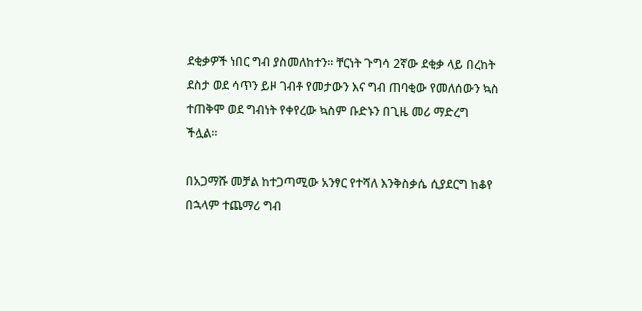ደቂቃዎች ነበር ግብ ያስመለከተን። ቸርነት ጉግሳ 2ኛው ደቂቃ ላይ በረከት ደስታ ወደ ሳጥን ይዞ ገብቶ የመታውን እና ግብ ጠባቂው የመለሰውን ኳስ ተጠቅሞ ወደ ግብነት የቀየረው ኳስም ቡድኑን በጊዜ መሪ ማድረግ ችሏል።

በአጋማሹ መቻል ከተጋጣሚው አንፃር የተሻለ እንቅስቃሴ ሲያደርግ ከቆየ በኋላም ተጨማሪ ግብ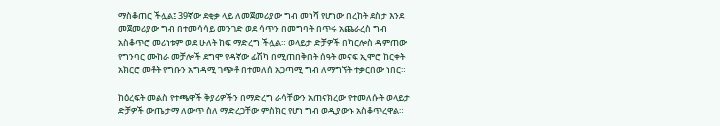ማስቆጠር ችሏል፤ 39ኛው ደቂቃ ላይ ለመጀመሪያው ግብ መነሻ የሆነው በረከት ደስታ እንደ መጀመሪያው ግብ በተመሳሳይ መንገድ ወደ ሳጥን በመግባት በጥሩ አጨራረስ ግብ አስቆጥሮ መሪነቱም ወደ ሁለት ከፍ ማድረግ ችሏል። ወላይታ ድቻዎች በካርሎስ ዳምጠው የግንባር ሙከራ መቻሎች ደግሞ የዳኛው ፊሽካ በሚጠበቅበት ሰዓት መናፍ ኢሞሮ ከርቀት አክርሮ መቶት የግቡን አግዳሚ ገጭቶ በተመለሰ አጋጣሚ ግብ ለማግኘት ተቃርበው ነበር።

ከዕረፍት መልስ የተጫዋች ቅያሪዎችን በማድረግ ራሳቸውን አጠናክረው የተመለሱት ወላይታ ድቻዎች ውጤታማ ለውጥ ስለ ማድረጋቸው ምስክር የሆነ ግብ ወዲያውኑ አስቆጥረዋል።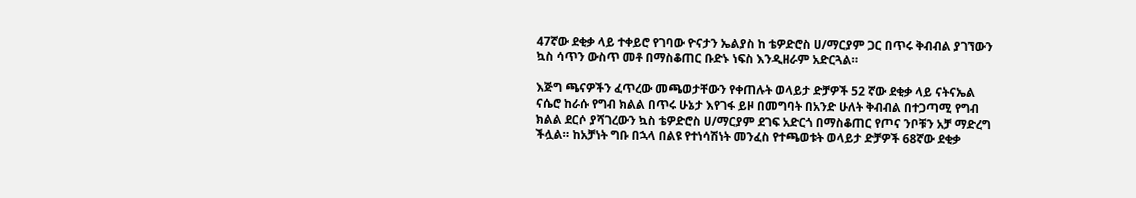47ኛው ደቂቃ ላይ ተቀይሮ የገባው ዮናታን ኤልያስ ከ ቴዎድሮስ ሀ/ማርያም ጋር በጥሩ ቅብብል ያገኘውን ኳስ ሳጥን ውስጥ መቶ በማስቆጠር ቡድኑ ነፍስ እንዲዘራም አድርጓል።

እጅግ ጫናዎችን ፈጥረው መጫወታቸውን የቀጠሉት ወላይታ ድቻዎች 52 ኛው ደቂቃ ላይ ናትናኤል ናሴሮ ከራሱ የግብ ክልል በጥሩ ሁኔታ እየገፋ ይዞ በመግባት በአንድ ሁለት ቅብብል በተጋጣሚ የግብ ክልል ደርሶ ያሻገረውን ኳስ ቴዎድሮስ ሀ/ማርያም ደገፍ አድርጎ በማስቆጠር የጦና ንቦቹን አቻ ማድረግ ችሏል። ከአቻነት ግቡ በኋላ በልዩ የተነሳሽነት መንፈስ የተጫወቱት ወላይታ ድቻዎች 68ኛው ደቂቃ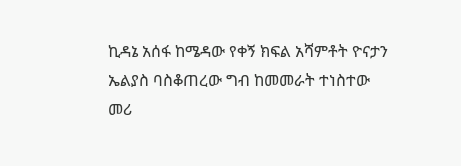ኪዳኔ አሰፋ ከሜዳው የቀኝ ክፍል አሻምቶት ዮናታን ኤልያስ ባስቆጠረው ግብ ከመመራት ተነስተው መሪ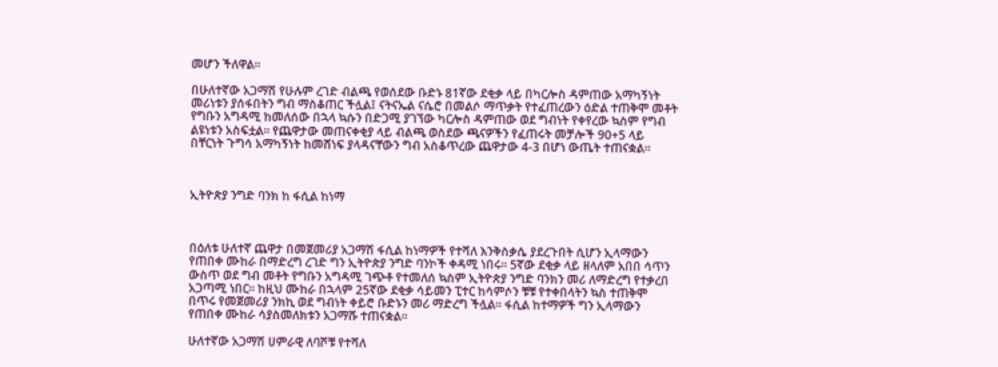መሆን ችለዋል።

በሁለተኛው አጋማሽ የሁሉም ረገድ ብልጫ የወሰደው ቡድኑ 81ኛው ደቂቃ ላይ በካርሎስ ዳምጠው አማካኝነት መሪነቱን ያሰፋበትን ግብ ማስቆጠር ችሏል፤ ናትናኤል ናሴሮ በመልሶ ማጥቃት የተፈጠረውን ዕድል ተጠቅሞ መቶት የግቡን አግዳሚ ከመለሰው በኋላ ኳሱን በድጋሚ ያገኘው ካርሎስ ዳምጠው ወደ ግብነት የቀየረው ኳስም የግብ ልዩነቱን አስፍቷል። የጨዋታው መጠናቀቂያ ላይ ብልጫ ወስደው ጫናዎችን የፈጠሩት መቻሎች 90+5 ላይ በቸርነት ጉግሳ አማካኝነት ከመሸነፍ ያላዳናቸውን ግብ አስቆጥረው ጨዋታው 4-3 በሆነ ውጤት ተጠናቋል።



ኢትዮጵያ ንግድ ባንክ ከ ፋሲል ከነማ



በዕለቱ ሁለተኛ ጨዋታ በመጀመሪያ አጋማሽ ፋሲል ከነማዎች የተሻለ እንቅስቃሴ ያደረጉበት ሲሆን ኢላማውን የጠበቀ ሙከራ በማድረግ ረገድ ግን ኢትዮጵያ ንግድ ባንኮች ቀዳሚ ነበሩ። 5ኛው ደቂቃ ላይ ዘላለም አበበ ሳጥን ውስጥ ወደ ግብ መቶት የግቡን አግዳሚ ገጭቶ የተመለሰ ኳስም ኢትዮጵያ ንግድ ባንክን መሪ ለማድረግ የተቃረበ አጋጣሚ ነበር። ከዚህ ሙከራ በኋላም 25ኛው ደቂቃ ሳይመን ፒተር ከሳምሶን ቹቹ የተቀበላትን ኳስ ተጠቅሞ በጥሩ የመጀመሪያ ንክኪ ወደ ግብነት ቀይሮ ቡድኑን መሪ ማድረግ ችሏል። ፋሲል ከተማዎች ግን ኢላማውን የጠበቀ ሙከራ ሳያስመለክቱን አጋማሹ ተጠናቋል።

ሁለተኛው አጋማሽ ሀምራዊ ለባሾቹ የተሻለ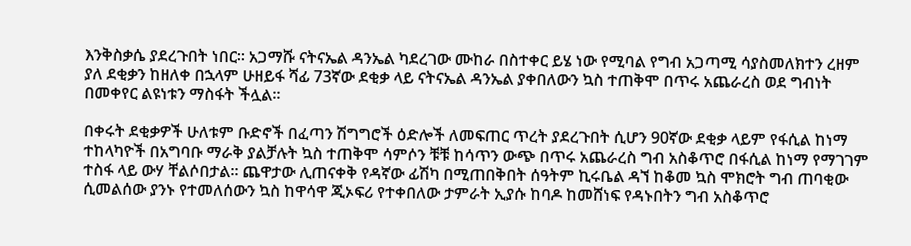እንቅስቃሴ ያደረጉበት ነበር። አጋማሹ ናትናኤል ዳንኤል ካደረገው ሙከራ በስተቀር ይሄ ነው የሚባል የግብ አጋጣሚ ሳያስመለክተን ረዘም ያለ ደቂቃን ከዘለቀ በኋላም ሁዘይፋ ሻፊ 73ኛው ደቂቃ ላይ ናትናኤል ዳንኤል ያቀበለውን ኳስ ተጠቅሞ በጥሩ አጨራረስ ወደ ግብነት በመቀየር ልዩነቱን ማስፋት ችሏል።

በቀሩት ደቂቃዎች ሁለቱም ቡድኖች በፈጣን ሽግግሮች ዕድሎች ለመፍጠር ጥረት ያደረጉበት ሲሆን 90ኛው ደቂቃ ላይም የፋሲል ከነማ ተከላካዮች በአግባቡ ማራቅ ያልቻሉት ኳስ ተጠቅሞ ሳምሶን ቹቹ ከሳጥን ውጭ በጥሩ አጨራረስ ግብ አስቆጥሮ በፋሲል ከነማ የማገገም ተስፋ ላይ ውሃ ቸልሶበታል። ጨዋታው ሊጠናቀቅ የዳኛው ፊሽካ በሚጠበቅበት ሰዓትም ኪሩቤል ዳኘ ከቆመ ኳስ ሞክሮት ግብ ጠባቂው ሲመልሰው ያንኑ የተመለሰውን ኳስ ከዋሳዋ ጂኦፍሪ የተቀበለው ታምራት ኢያሱ ከባዶ ከመሸነፍ የዳኑበትን ግብ አስቆጥሮ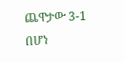ጨዋታው 3-1 በሆነ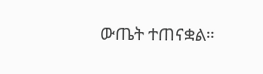ውጤት ተጠናቋል።